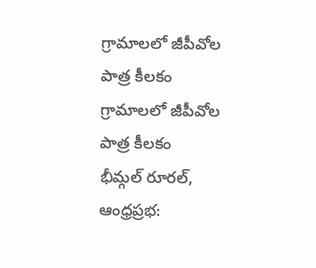గ్రామాలలో జీపీవోల పాత్ర కీలకం
గ్రామాలలో జీపీవోల పాత్ర కీలకం
భీమ్గల్ రూరల్, ఆంధ్రప్రభ: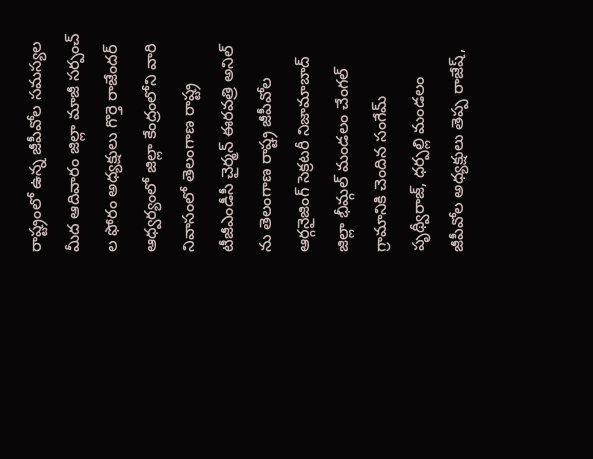రాష్ట్రంలో ఉన్న జీపీవోల సమస్యల మీద ఆదివారం జిల్లా మాజీ సర్పంచ్ ల ఫోరం అధ్యక్షులు గొర్తె రాజేందర్ ఆధ్వర్యంలో జిల్లా కేంద్రంలోని వారి నివాసంలో తెలంగాణ రాష్ట్ర టీజీఎండీసీ చైర్మన్ ఈరవత్రి అనిల్ ను తెలంగాణ రాష్ట్ర జీపీవోల ఆర్గనైజింగ్ సెక్రటరీ నిజామాబాద్ జిల్లా భీమ్గల్ మండలం చేంగల్ గ్రామానికి చెందిన సంగేమ్ పృథ్వీరాజ్, ధర్పల్లి మండలం జీపీవోల అధ్యక్షులు తెప్ప రాజేష్,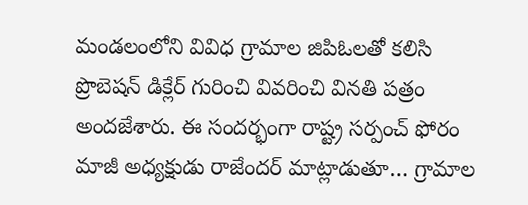మండలంలోని వివిధ గ్రామాల జిపిఓలతో కలిసి ప్రొబెషన్ డిక్లేర్ గురించి వివరించి వినతి పత్రం అందజేశారు. ఈ సందర్భంగా రాష్ట్ర సర్పంచ్ ఫోరం మాజీ అధ్యక్షుడు రాజేందర్ మాట్లాడుతూ… గ్రామాల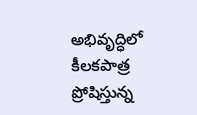అభివృద్ధిలో కీలకపాత్ర ప్రోషిస్తున్న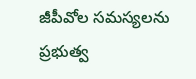జీపీవోల సమస్యలను ప్రభుత్వ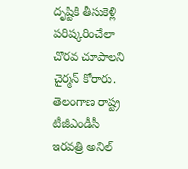దృష్టికి తీసుకెళ్లి పరిష్కరించేలా చొరవ చూపాలని చైర్మన్ కోరారు. తెలంగాణ రాష్ట్ర టీజీఎండీసీ ఇరవత్రి అనిల్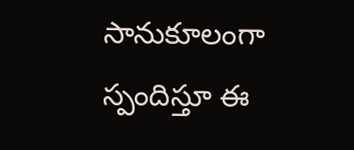సానుకూలంగా స్పందిస్తూ ఈ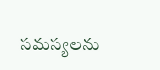సమస్యలను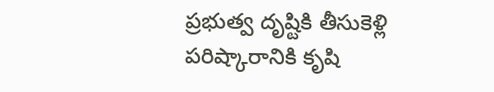ప్రభుత్వ దృష్టికి తీసుకెళ్లి పరిష్కారానికి కృషి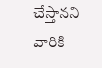చేస్తానని వారికి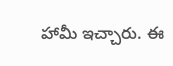హామీ ఇచ్చారు. ఈ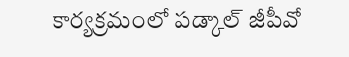కార్యక్రమంలో పడ్కాల్ జీపీవో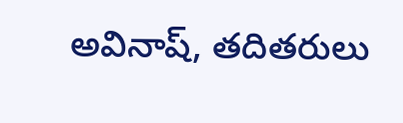అవినాష్, తదితరులు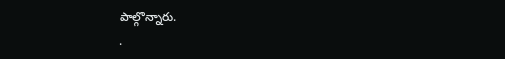పాల్గొన్నారు.
.